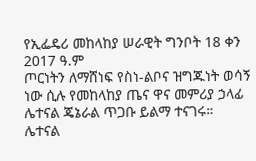የኢፌዴሪ መከላከያ ሠራዊት ግንቦት 18 ቀን 2017 ዓ.ም
ጦርነትን ለማሸነፍ የስነ-ልቦና ዝግጁነት ወሳኝ ነው ሲሉ የመከላከያ ጤና ዋና መምሪያ ኃላፊ ሌተናል ጄኔራል ጥጋቡ ይልማ ተናገሩ።
ሌተናል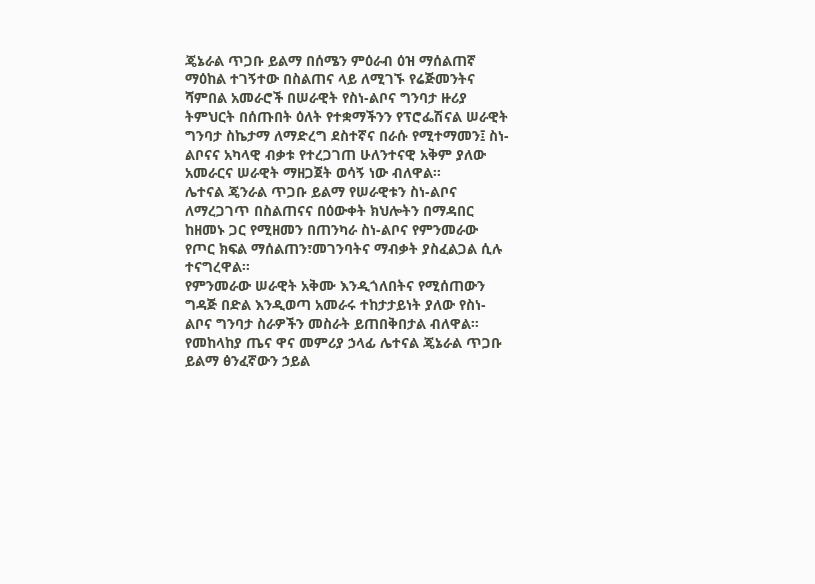ጄኔራል ጥጋቡ ይልማ በሰሜን ምዕራብ ዕዝ ማሰልጠኛ ማዕከል ተገኝተው በስልጠና ላይ ለሚገኙ የሬጅመንትና ሻምበል አመራሮች በሠራዊት የስነ-ልቦና ግንባታ ዙሪያ ትምህርት በሰጡበት ዕለት የተቋማችንን የፕሮፌሽናል ሠራዊት ግንባታ ስኬታማ ለማድረግ ደስተኛና በራሱ የሚተማመን፤ ስነ-ልቦናና አካላዊ ብቃቱ የተረጋገጠ ሁለንተናዊ አቅም ያለው አመራርና ሠራዊት ማዘጋጀት ወሳኝ ነው ብለዋል፡፡
ሌተናል ጄንራል ጥጋቡ ይልማ የሠራዊቱን ስነ-ልቦና ለማረጋገጥ በስልጠናና በዕውቀት ክህሎትን በማዳበር ከዘመኑ ጋር የሚዘመን በጠንካራ ስነ-ልቦና የምንመራው የጦር ክፍል ማሰልጠን፣መገንባትና ማብቃት ያስፈልጋል ሲሉ ተናግረዋል፡፡
የምንመራው ሠራዊት አቅሙ እንዲጎለበትና የሚሰጠውን ግዳጅ በድል እንዲወጣ አመራሩ ተከታታይነት ያለው የስነ-ልቦና ግንባታ ስራዎችን መስራት ይጠበቅበታል ብለዋል።
የመከላከያ ጤና ዋና መምሪያ ኃላፊ ሌተናል ጄኔራል ጥጋቡ ይልማ ፅንፈኛውን ኃይል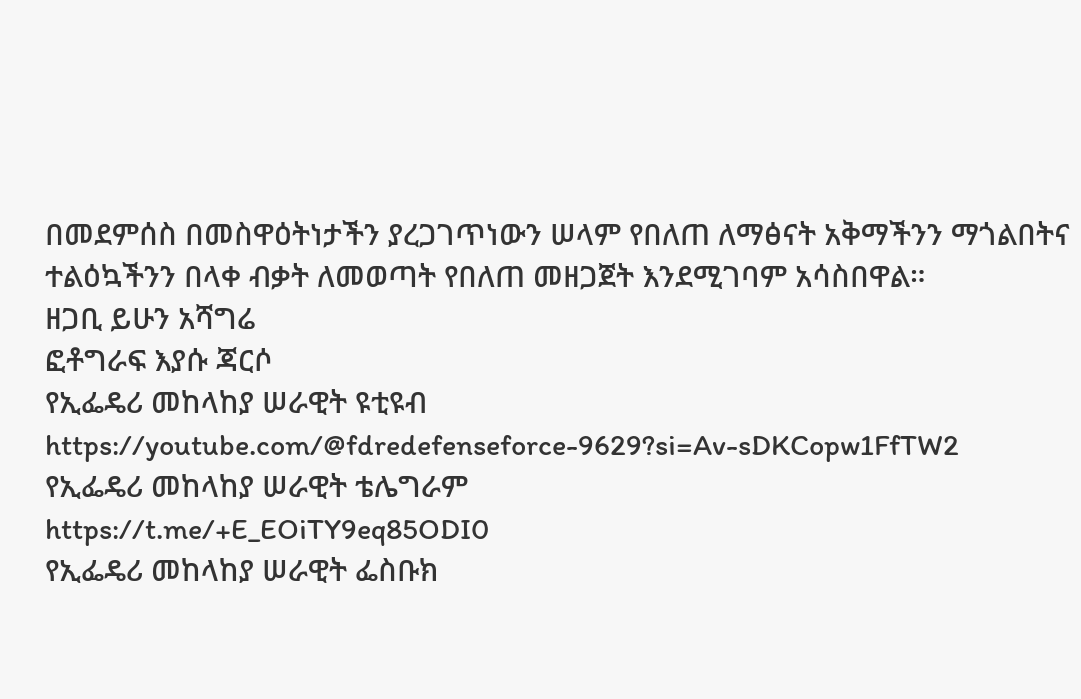በመደምሰስ በመስዋዕትነታችን ያረጋገጥነውን ሠላም የበለጠ ለማፅናት አቅማችንን ማጎልበትና ተልዕኳችንን በላቀ ብቃት ለመወጣት የበለጠ መዘጋጀት እንደሚገባም አሳስበዋል።
ዘጋቢ ይሁን አሻግሬ
ፎቶግራፍ እያሱ ጃርሶ
የኢፌዴሪ መከላከያ ሠራዊት ዩቲዩብ
https://youtube.com/@fdredefenseforce-9629?si=Av-sDKCopw1FfTW2
የኢፌዴሪ መከላከያ ሠራዊት ቴሌግራም
https://t.me/+E_EOiTY9eq85ODI0
የኢፌዴሪ መከላከያ ሠራዊት ፌስቡክ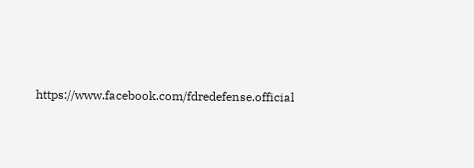https://www.facebook.com/fdredefense.official